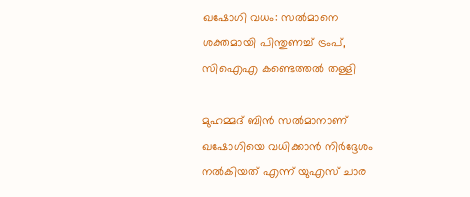ഖഷോഗി വധം: സല്‍മാനെ ശക്തമായി പിന്തുണച്ച് ട്രംപ്, സിഐഎ കണ്ടെത്തല്‍ തള്ളി

മുഹമ്മദ് ബിന്‍ സല്‍മാനാണ് ഖഷോഗിയെ വധിക്കാന്‍ നിര്‍ദ്ദേശം നല്‍കിയത് എന്ന് യുഎസ് ചാര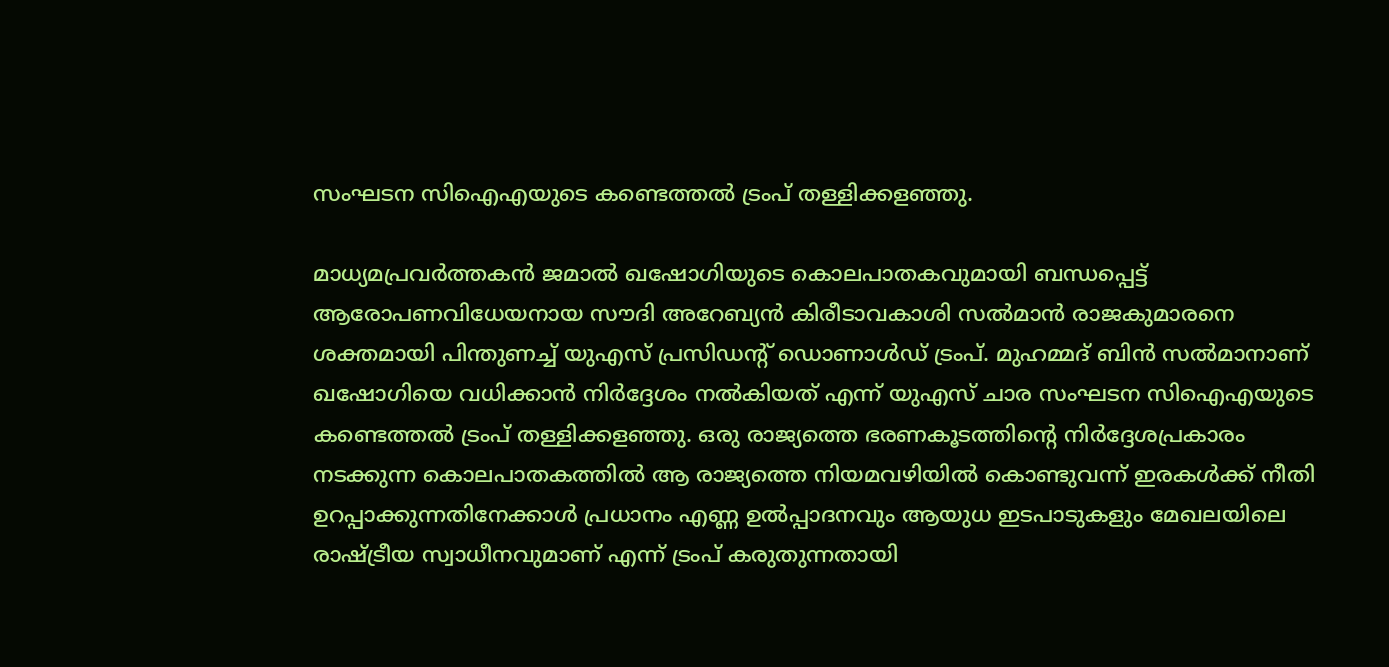സംഘടന സിഐഎയുടെ കണ്ടെത്തല്‍ ട്രംപ് തള്ളിക്കളഞ്ഞു.

മാധ്യമപ്രവര്‍ത്തകന്‍ ജമാല്‍ ഖഷോഗിയുടെ കൊലപാതകവുമായി ബന്ധപ്പെട്ട് ആരോപണവിധേയനായ സൗദി അറേബ്യന്‍ കിരീടാവകാശി സല്‍മാന്‍ രാജകുമാരനെ ശക്തമായി പിന്തുണച്ച് യുഎസ് പ്രസിഡന്റ് ഡൊണാള്‍ഡ് ട്രംപ്. മുഹമ്മദ് ബിന്‍ സല്‍മാനാണ് ഖഷോഗിയെ വധിക്കാന്‍ നിര്‍ദ്ദേശം നല്‍കിയത് എന്ന് യുഎസ് ചാര സംഘടന സിഐഎയുടെ കണ്ടെത്തല്‍ ട്രംപ് തള്ളിക്കളഞ്ഞു. ഒരു രാജ്യത്തെ ഭരണകൂടത്തിന്റെ നിര്‍ദ്ദേശപ്രകാരം നടക്കുന്ന കൊലപാതകത്തില്‍ ആ രാജ്യത്തെ നിയമവഴിയില്‍ കൊണ്ടുവന്ന് ഇരകള്‍ക്ക് നീതി ഉറപ്പാക്കുന്നതിനേക്കാള്‍ പ്രധാനം എണ്ണ ഉല്‍പ്പാദനവും ആയുധ ഇടപാടുകളും മേഖലയിലെ രാഷ്ട്രീയ സ്വാധീനവുമാണ് എന്ന് ട്രംപ് കരുതുന്നതായി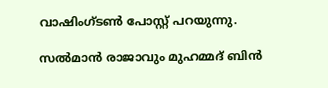വാഷിംഗ്ടണ്‍ പോസ്റ്റ് പറയുന്നു.

സല്‍മാന്‍ രാജാവും മുഹമ്മദ് ബിന്‍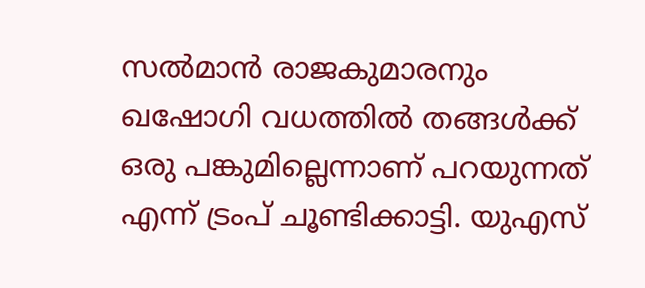സല്‍മാന്‍ രാജകുമാരനും ഖഷോഗി വധത്തില്‍ തങ്ങള്‍ക്ക് ഒരു പങ്കുമില്ലെന്നാണ് പറയുന്നത് എന്ന് ട്രംപ് ചൂണ്ടിക്കാട്ടി. യുഎസ്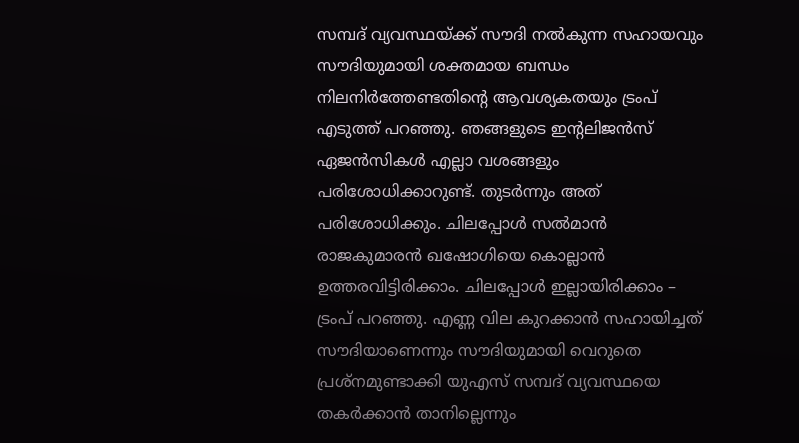സമ്പദ് വ്യവസ്ഥയ്ക്ക് സൗദി നല്‍കുന്ന സഹായവും സൗദിയുമായി ശക്തമായ ബന്ധം നിലനിര്‍ത്തേണ്ടതിന്റെ ആവശ്യകതയും ട്രംപ് എടുത്ത് പറഞ്ഞു. ഞങ്ങളുടെ ഇന്റലിജന്‍സ് ഏജന്‍സികള്‍ എല്ലാ വശങ്ങളും പരിശോധിക്കാറുണ്ട്. തുടര്‍ന്നും അത് പരിശോധിക്കും. ചിലപ്പോള്‍ സല്‍മാന്‍ രാജകുമാരന്‍ ഖഷോഗിയെ കൊല്ലാന്‍ ഉത്തരവിട്ടിരിക്കാം. ചിലപ്പോള്‍ ഇല്ലായിരിക്കാം – ട്രംപ് പറഞ്ഞു. എണ്ണ വില കുറക്കാന്‍ സഹായിച്ചത് സൗദിയാണെന്നും സൗദിയുമായി വെറുതെ പ്രശ്‌നമുണ്ടാക്കി യുഎസ് സമ്പദ് വ്യവസ്ഥയെ തകര്‍ക്കാന്‍ താനില്ലെന്നും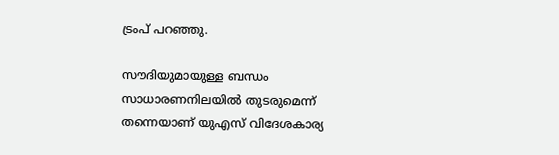ട്രംപ് പറഞ്ഞു.

സൗദിയുമായുള്ള ബന്ധം സാധാരണനിലയില്‍ തുടരുമെന്ന് തന്നെയാണ് യുഎസ് വിദേശകാര്യ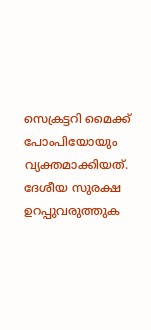സെക്രട്ടറി മൈക്ക് പോംപിയോയും വ്യക്തമാക്കിയത്. ദേശീയ സുരക്ഷ ഉറപ്പുവരുത്തുക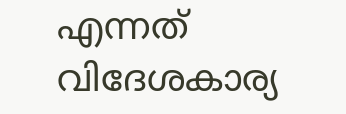എന്നത് വിദേശകാര്യ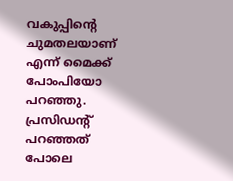വകുപ്പിന്റെ ചുമതലയാണ് എന്ന് മൈക്ക് പോംപിയോ പറഞ്ഞു. പ്രസിഡന്റ് പറഞ്ഞത് പോലെ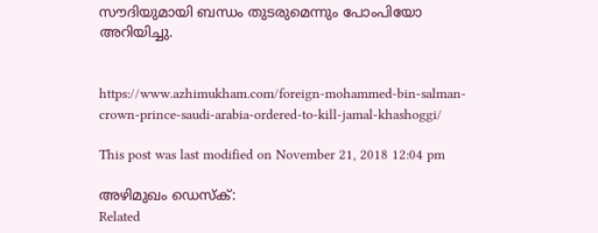സൗദിയുമായി ബന്ധം തുടരുമെന്നും പോംപിയോ അറിയിച്ചു.


https://www.azhimukham.com/foreign-mohammed-bin-salman-crown-prince-saudi-arabia-ordered-to-kill-jamal-khashoggi/

This post was last modified on November 21, 2018 12:04 pm

അഴിമുഖം ഡെസ്ക്:
Related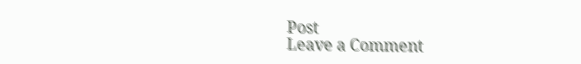Post
Leave a Comment